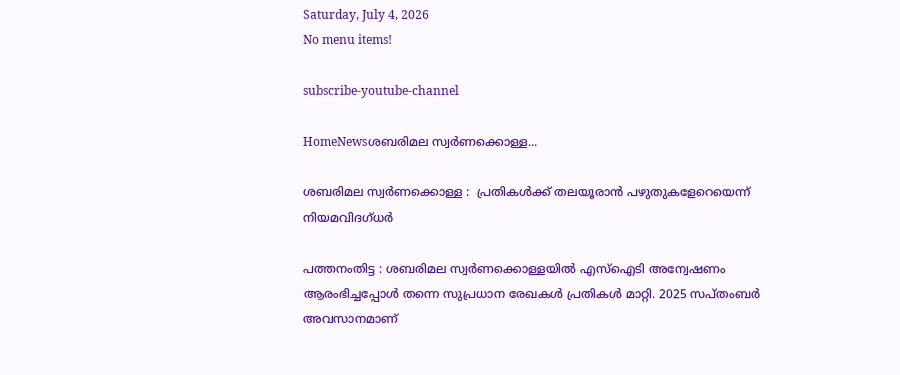Saturday, July 4, 2026
No menu items!

subscribe-youtube-channel

HomeNewsശബരിമല സ്വര്‍ണക്കൊള്ള...

ശബരിമല സ്വര്‍ണക്കൊള്ള :  പ്രതികൾക്ക് തലയൂരാൻ പഴുതുകളേറെയെന്ന് നിയമവിദഗ്ധർ

പത്തനംതിട്ട : ശബരിമല സ്വര്‍ണക്കൊള്ളയില്‍ എസ്‌ഐടി അന്വേഷണം ആരംഭിച്ചപ്പോള്‍ തന്നെ സുപ്രധാന രേഖകള്‍ പ്രതികള്‍ മാറ്റി. 2025 സപ്തംബര്‍ അവസാനമാണ്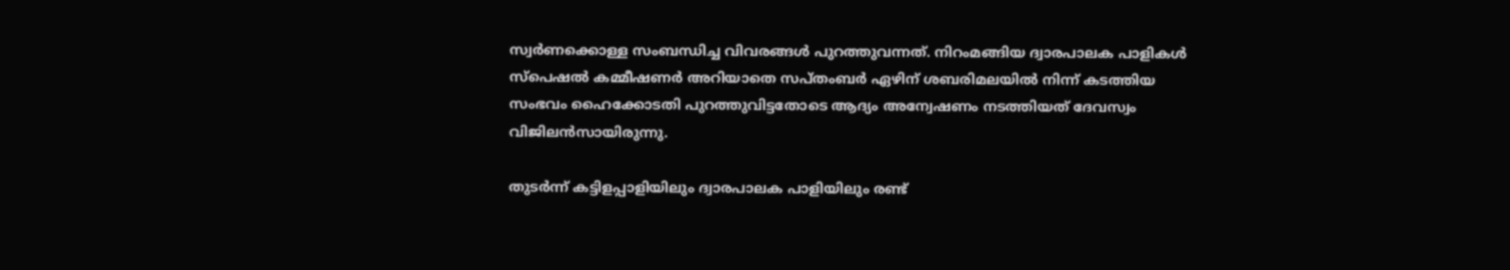സ്വര്‍ണക്കൊള്ള സംബന്ധിച്ച വിവരങ്ങള്‍ പുറത്തുവന്നത്. നിറംമങ്ങിയ ദ്വാരപാലക പാളികള്‍ സ്‌പെഷല്‍ കമ്മീഷണര്‍ അറിയാതെ സപ്തംബര്‍ ഏഴിന് ശബരിമലയില്‍ നിന്ന് കടത്തിയ സംഭവം ഹൈക്കോടതി പുറത്തുവിട്ടതോടെ ആദ്യം അന്വേഷണം നടത്തിയത് ദേവസ്വം വിജിലന്‍സായിരുന്നു.

തുടര്‍ന്ന് കട്ടിളപ്പാളിയിലും ദ്വാരപാലക പാളിയിലും രണ്ട്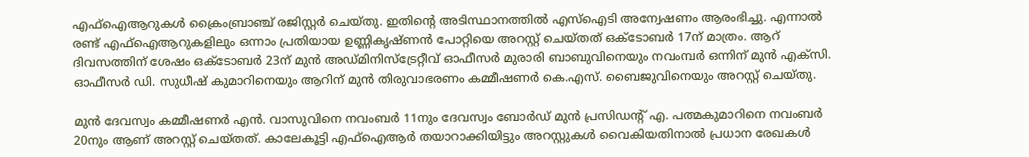എഫ്‌ഐആറുകള്‍ ക്രൈംബ്രാഞ്ച് രജിസ്റ്റര്‍ ചെയ്തു. ഇതിന്റെ അടിസ്ഥാനത്തില്‍ എസ്‌ഐടി അന്വേഷണം ആരംഭിച്ചു. എന്നാല്‍ രണ്ട് എഫ്‌ഐആറുകളിലും ഒന്നാം പ്രതിയായ ഉണ്ണികൃഷ്ണന്‍ പോറ്റിയെ അറസ്റ്റ് ചെയ്തത് ഒക്ടോബര്‍ 17ന് മാത്രം. ആറ് ദിവസത്തിന് ശേഷം ഒക്ടോബര്‍ 23ന് മുന്‍ അഡ്മിനിസ്‌ട്രേറ്റീവ് ഓഫീസര്‍ മുരാരി ബാബുവിനെയും നവംമ്പര്‍ ഒന്നിന് മുന്‍ എക്‌സി. ഓഫീസര്‍ ഡി. സുധീഷ് കുമാറിനെയും ആറിന് മുന്‍ തിരുവാഭരണം കമ്മീഷണര്‍ കെ.എസ്. ബൈജുവിനെയും അറസ്റ്റ് ചെയ്തു.

മുന്‍ ദേവസ്വം കമ്മീഷണര്‍ എന്‍. വാസുവിനെ നവംബര്‍ 11നും ദേവസ്വം ബോര്‍ഡ് മുന്‍ പ്രസിഡന്റ് എ. പത്മകുമാറിനെ നവംബര്‍ 20നും ആണ് അറസ്റ്റ് ചെയ്തത്. കാലേകൂട്ടി എഫ്‌ഐആര്‍ തയാറാക്കിയിട്ടും അറസ്റ്റുകള്‍ വൈകിയതിനാല്‍ പ്രധാന രേഖകള്‍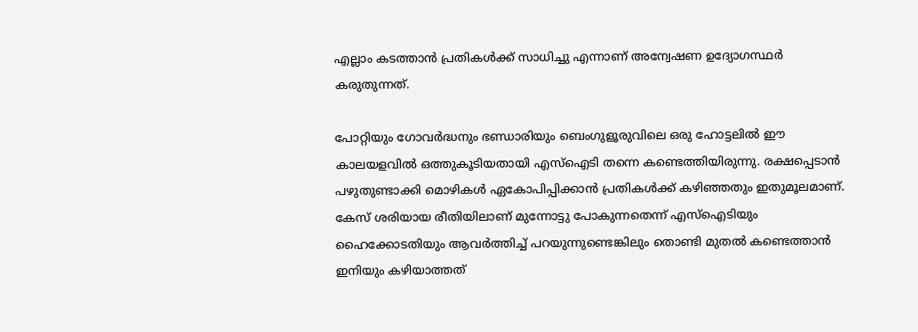എല്ലാം കടത്താന്‍ പ്രതികള്‍ക്ക് സാധിച്ചു എന്നാണ് അന്വേഷണ ഉദ്യോഗസ്ഥര്‍ കരുതുന്നത്.

പോറ്റിയും ഗോവര്‍ദ്ധനും ഭണ്ഡാരിയും ബെംഗുളൂരുവിലെ ഒരു ഹോട്ടലില്‍ ഈ കാലയളവില്‍ ഒത്തുകൂടിയതായി എസ്‌ഐടി തന്നെ കണ്ടെത്തിയിരുന്നു. രക്ഷപ്പെടാന്‍ പഴുതുണ്ടാക്കി മൊഴികള്‍ ഏകോപിപ്പിക്കാന്‍ പ്രതികള്‍ക്ക് കഴിഞ്ഞതും ഇതുമൂലമാണ്. കേസ് ശരിയായ രീതിയിലാണ് മുന്നോട്ടു പോകുന്നതെന്ന് എസ്‌ഐടിയും ഹൈക്കോടതിയും ആവര്‍ത്തിച്ച് പറയുന്നുണ്ടെങ്കിലും തൊണ്ടി മുതല്‍ കണ്ടെത്താന്‍ ഇനിയും കഴിയാത്തത്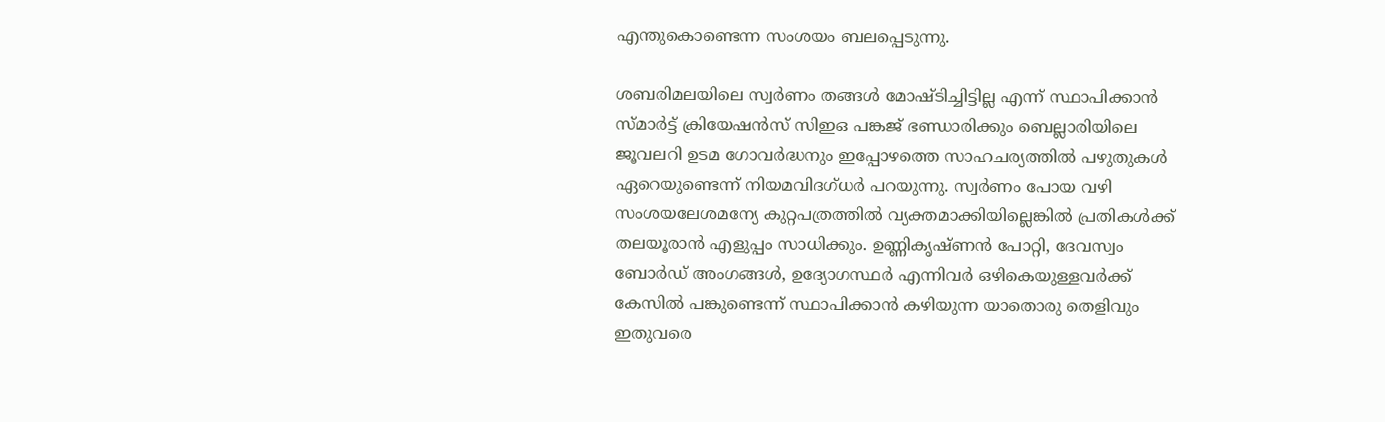എന്തുകൊണ്ടെന്ന സംശയം ബലപ്പെടുന്നു.

ശബരിമലയിലെ സ്വര്‍ണം തങ്ങള്‍ മോഷ്ടിച്ചിട്ടില്ല എന്ന് സ്ഥാപിക്കാന്‍ സ്മാര്‍ട്ട് ക്രിയേഷന്‍സ് സിഇഒ പങ്കജ് ഭണ്ഡാരിക്കും ബെല്ലാരിയിലെ ജൂവലറി ഉടമ ഗോവര്‍ദ്ധനും ഇപ്പോഴത്തെ സാഹചര്യത്തില്‍ പഴുതുകള്‍ ഏറെയുണ്ടെന്ന് നിയമവിദഗ്ധര്‍ പറയുന്നു. സ്വര്‍ണം പോയ വഴി സംശയലേശമന്യേ കുറ്റപത്രത്തില്‍ വ്യക്തമാക്കിയില്ലെങ്കില്‍ പ്രതികള്‍ക്ക് തലയൂരാന്‍ എളുപ്പം സാധിക്കും. ഉണ്ണികൃഷ്ണന്‍ പോറ്റി, ദേവസ്വം ബോര്‍ഡ് അംഗങ്ങള്‍, ഉദ്യോഗസ്ഥര്‍ എന്നിവര്‍ ഒഴികെയുള്ളവര്‍ക്ക് കേസില്‍ പങ്കുണ്ടെന്ന് സ്ഥാപിക്കാന്‍ കഴിയുന്ന യാതൊരു തെളിവും ഇതുവരെ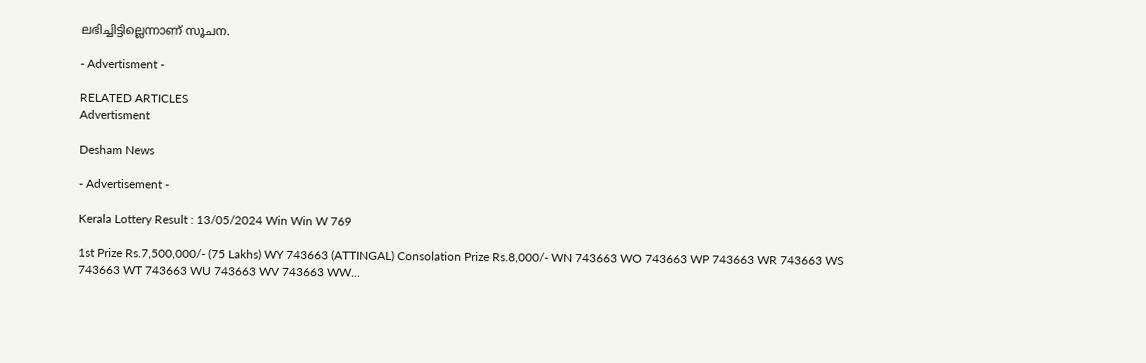ലഭിച്ചിട്ടില്ലെന്നാണ് സൂചന.

- Advertisment -

RELATED ARTICLES
Advertisment

Desham News

- Advertisement -

Kerala Lottery Result : 13/05/2024 Win Win W 769

1st Prize Rs.7,500,000/- (75 Lakhs) WY 743663 (ATTINGAL) Consolation Prize Rs.8,000/- WN 743663 WO 743663 WP 743663 WR 743663 WS 743663 WT 743663 WU 743663 WV 743663 WW...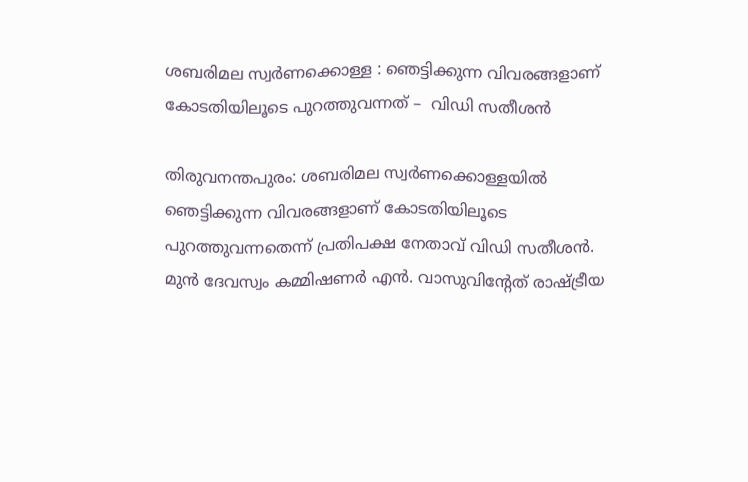ശബരിമല സ്വര്‍ണക്കൊള്ള : ഞെട്ടിക്കുന്ന വിവരങ്ങളാണ് കോടതിയിലൂടെ പുറത്തുവന്നത് –  വിഡി സതീശന്‍

തിരുവനന്തപുരം: ശബരിമല സ്വര്‍ണക്കൊള്ളയില്‍ ഞെട്ടിക്കുന്ന വിവരങ്ങളാണ് കോടതിയിലൂടെ പുറത്തുവന്നതെന്ന് പ്രതിപക്ഷ നേതാവ് വിഡി സതീശന്‍. മുന്‍ ദേവസ്വം കമ്മിഷണര്‍ എന്‍. വാസുവിന്റേത് രാഷ്ട്രീയ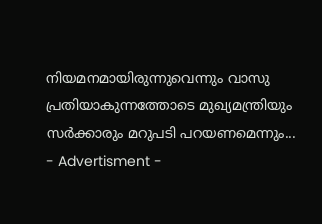നിയമനമായിരുന്നുവെന്നും വാസു പ്രതിയാകുന്നത്തോടെ മുഖ്യമന്ത്രിയും സര്‍ക്കാരും മറുപടി പറയണമെന്നും...
- Advertisment -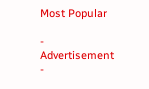Most Popular

- Advertisement -